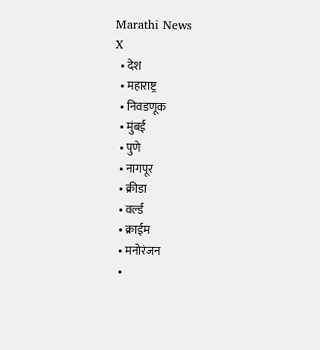Marathi News
X
  • देश
  • महाराष्ट्र
  • निवडणूक
  • मुंबई
  • पुणे
  • नागपूर
  • क्रीडा
  • वर्ल्ड
  • क्राईम
  • मनोरंजन
  •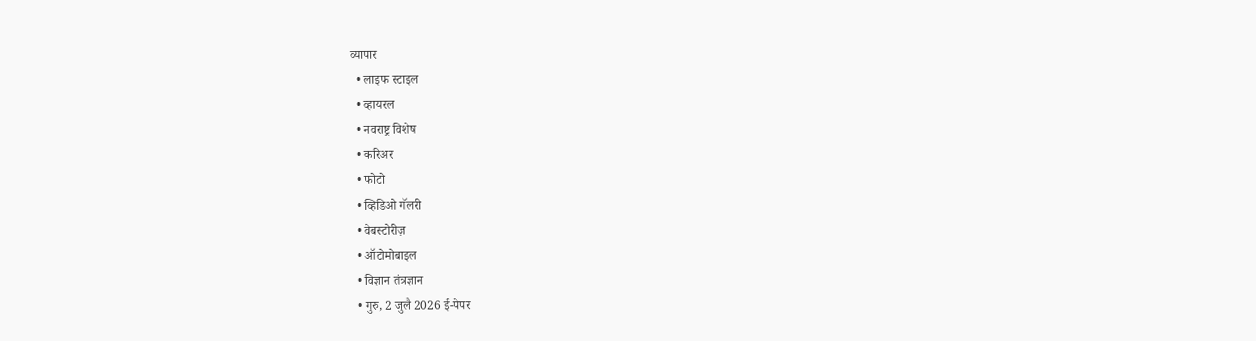व्यापार
  • लाइफ स्टाइल
  • व्हायरल
  • नवराष्ट्र विशेष
  • करिअर
  • फोटो
  • व्हिडिओ गॅलरी
  • वेबस्टोरीज़
  • ऑटोमोबाइल
  • विज्ञान तंत्रज्ञान
  • गुरु, 2 जुलै 2026 ई-पेपर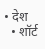• देश
  • शॉर्ट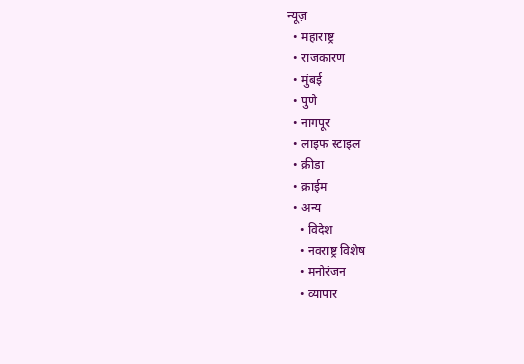न्यूज़
  • महाराष्ट्र
  • राजकारण
  • मुंबई
  • पुणे
  • नागपूर
  • लाइफ स्टाइल
  • क्रीडा
  • क्राईम
  • अन्य
    • विदेश
    • नवराष्ट्र विशेष
    • मनोरंजन
    • व्यापार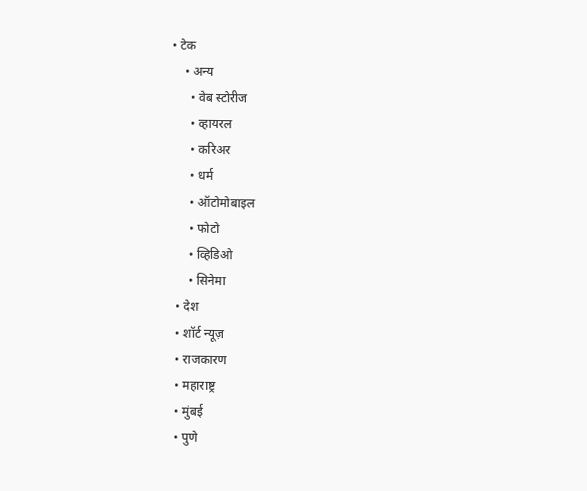• टेक
    • अन्य
      • वेब स्टोरीज
      • व्हायरल
      • करिअर
      • धर्म
      • ऑटोमोबाइल
      • फोटो
      • व्हिडिओ
      • सिनेमा
  • देश
  • शॉर्ट न्यूज़
  • राजकारण
  • महाराष्ट्र
  • मुंबई
  • पुणे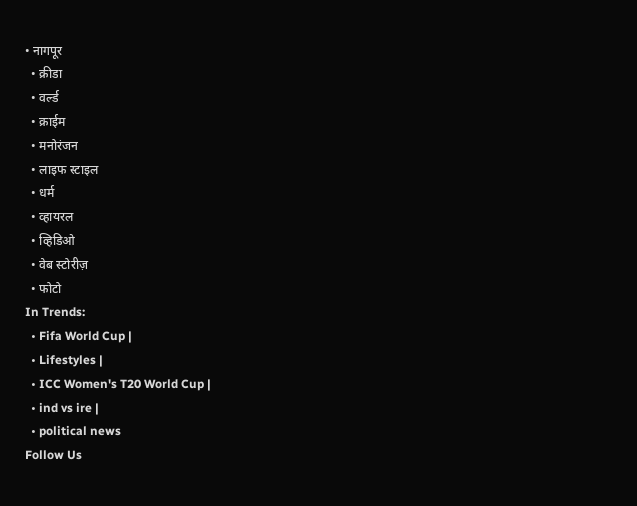• नागपूर
  • क्रीडा
  • वर्ल्ड
  • क्राईम
  • मनोरंजन
  • लाइफ स्टाइल
  • धर्म
  • व्हायरल
  • व्हिडिओ
  • वेब स्टोरीज़
  • फोटो
In Trends:
  • Fifa World Cup |
  • Lifestyles |
  • ICC Women's T20 World Cup |
  • ind vs ire |
  • political news
Follow Us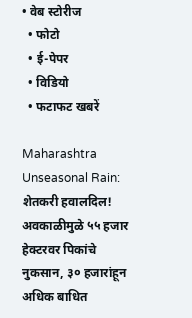• वेब स्टोरीज
  • फोटो
  • ई-पेपर
  • विडियो
  • फटाफट खबरें

Maharashtra Unseasonal Rain: शेतकरी हवालदिल! अवकाळीमुळे ५५ हजार हेक्टरवर पिकांचे नुकसान, ३० हजारांहून अधिक बाधित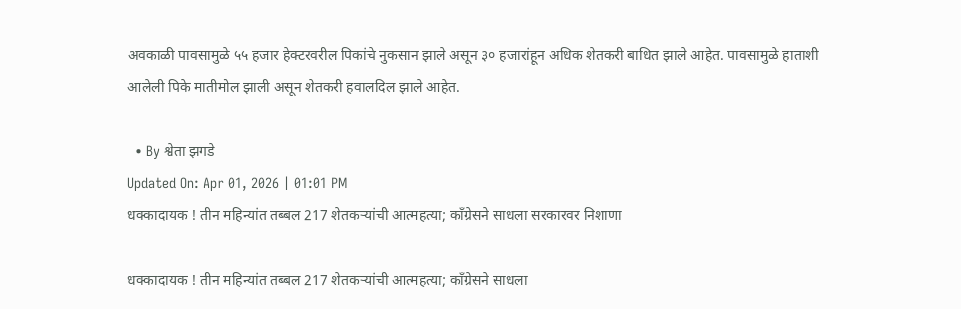अवकाळी पावसामुळे ५५ हजार हेक्टरवरील पिकांचे नुकसान झाले असून ३० हजारांहून अधिक शेतकरी बाधित झाले आहेत. पावसामुळे हाताशी आलेली पिके मातीमोल झाली असून शेतकरी हवालदिल झाले आहेत.

  • By श्वेता झगडे
Updated On: Apr 01, 2026 | 01:01 PM
धक्कादायक ! तीन महिन्यांत तब्बल 217 शेतकऱ्यांची आत्महत्या; काँग्रेसने साधला सरकारवर निशाणा

धक्कादायक ! तीन महिन्यांत तब्बल 217 शेतकऱ्यांची आत्महत्या; काँग्रेसने साधला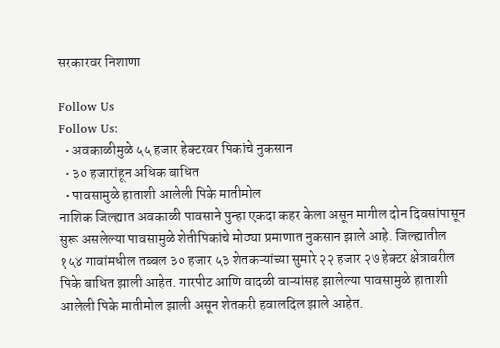सरकारवर निशाणा

Follow Us
Follow Us:
  • अवकाळीमुळे ५५ हजार हेक्टरवर पिकांचे नुकसान
  • ३० हजारांहून अधिक बाधित
  • पावसामुळे हाताशी आलेली पिके मातीमोल
नाशिक जिल्ह्यात अवकाळी पावसाने पुन्हा एकदा कहर केला असून मागील दोन दिवसांपासून सुरू असलेल्या पावसामुळे शेतीपिकांचे मोठ्या प्रमाणात नुकसान झाले आहे. जिल्ह्यातील १५४ गावांमधील तब्बल ३० हजार ५३ शेतकऱ्यांच्या सुमारे २२ हजार २७ हेक्टर क्षेत्रावरील पिके बाधित झाली आहेत. गारपीट आणि वादळी वाऱ्यांसह झालेल्या पावसामुळे हाताशी आलेली पिके मातीमोल झाली असून शेतकरी हवालदिल झाले आहेत.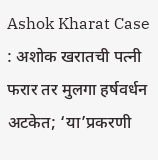Ashok Kharat Case : अशोक खरातची पत्नी फरार तर मुलगा हर्षवर्धन अटकेत; ‘या’प्रकरणी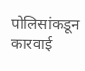पोलिसांकडून कारवाई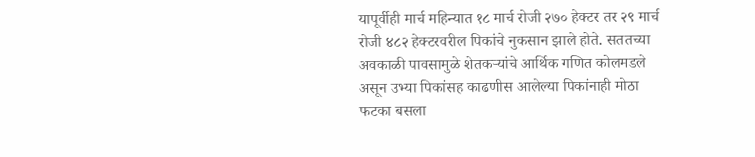यापूर्वीही मार्च महिन्यात १८ मार्च रोजी २७० हेक्टर तर २९ मार्च रोजी ४८२ हेक्टरवरील पिकांचे नुकसान झाले होते. सततच्या अवकाळी पावसामुळे शेतकऱ्यांचे आर्थिक गणित कोलमडले असून उभ्या पिकांसह काढणीस आलेल्या पिकांनाही मोठा फटका बसला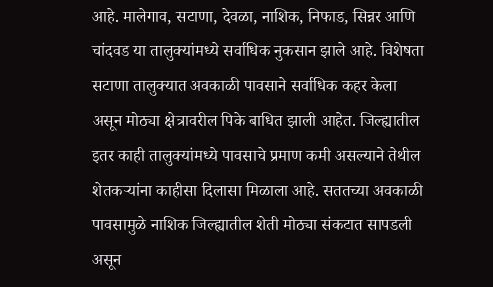आहे. मालेगाव, सटाणा, देवळा, नाशिक, निफाड, सिन्नर आणि चांदवड या तालुक्यांमध्ये सर्वाधिक नुकसान झाले आहे. विशेषता सटाणा तालुक्यात अवकाळी पावसाने सर्वाधिक कहर केला असून मोठ्या क्षेत्रावरील पिके बाधित झाली आहेत. जिल्ह्यातील इतर काही तालुक्यांमध्ये पावसाचे प्रमाण कमी असल्याने तेथील शेतकऱ्यांना काहीसा दिलासा मिळाला आहे. सततच्या अवकाळी पावसामुळे नाशिक जिल्ह्यातील शेती मोठ्या संकटात सापडली असून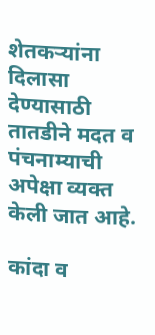शेतकऱ्यांना दिलासा देण्यासाठी तातडीने मदत व पंचनाम्याची अपेक्षा व्यक्त केली जात आहे.

कांदा व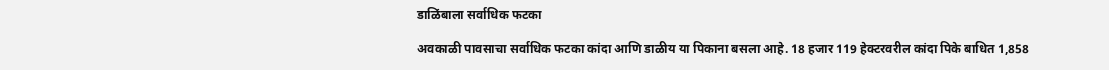डाळिंबाला सर्वाधिक फटका

अवकाळी पावसाचा सर्वाधिक फटका कांदा आणि डाळीय या पिकाना बसला आहे. 18 हजार 119 हेक्टरवरील कांदा पिके बाधित 1,858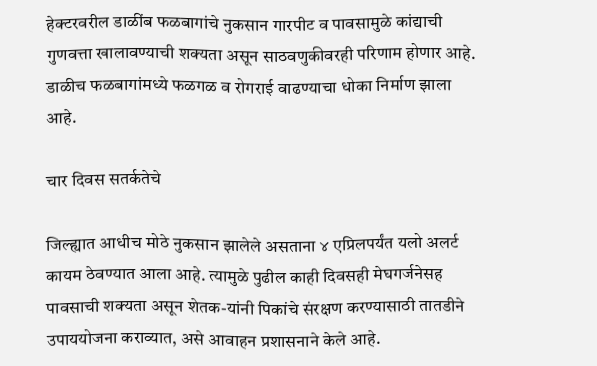हेक्टरवरील डाळींब फळबागांचे नुकसान गारपीट व पावसामुळे कांद्याची गुणवत्ता खालावण्याची शक्यता असून साठवणुकीवरही परिणाम होणार आहे. डाळीच फळबागांमध्ये फळगळ व रोगराई वाढण्याचा धोका निर्माण झाला आहे.

चार दिवस सतर्कतेचे

जिल्ह्यात आधीच मोठे नुकसान झालेले असताना ४ एप्रिलपर्यंत यलो अलर्ट कायम ठेवण्यात आला आहे. त्यामुळे पुढील काही दिवसही मेघगर्जनेसह पावसाची शक्यता असून शेतक-यांनी पिकांचे संरक्षण करण्यासाठी तातडीने उपाययोजना कराव्यात, असे आवाहन प्रशासनाने केले आहे.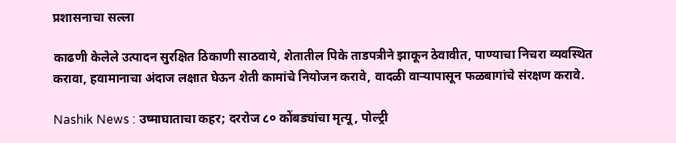प्रशासनाचा सल्ला

काढणी केलेले उत्पादन सुरक्षित ठिकाणी साठवाये, शेतातील पिके ताडपत्रीने झाकून ठेवावीत, पाण्याचा निचरा व्यवस्थित करावा, हवामानाचा अंदाज लक्षात घेऊन शेती कामांचे नियोजन करावे, वादळी वाऱ्यापासून फळबागांचे संरक्षण करावे.

Nashik News : उष्माघाताचा कहर; दररोज ८० कोंबड्यांचा मृत्यू, पोल्ट्री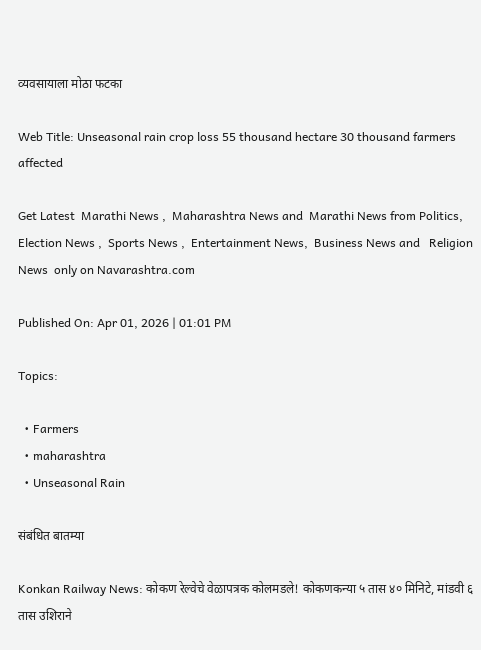व्यवसायाला मोठा फटका

Web Title: Unseasonal rain crop loss 55 thousand hectare 30 thousand farmers affected

Get Latest  Marathi News ,  Maharashtra News and  Marathi News from Politics,  Election News ,  Sports News ,  Entertainment News,  Business News and   Religion News  only on Navarashtra.com

Published On: Apr 01, 2026 | 01:01 PM

Topics:

  • Farmers
  • maharashtra
  • Unseasonal Rain

संबंधित बातम्या

Konkan Railway News: कोकण रेल्वेचे वेळापत्रक कोलमडले! कोकणकन्या ५ तास ४० मिनिटे, मांडवी ६ तास उशिराने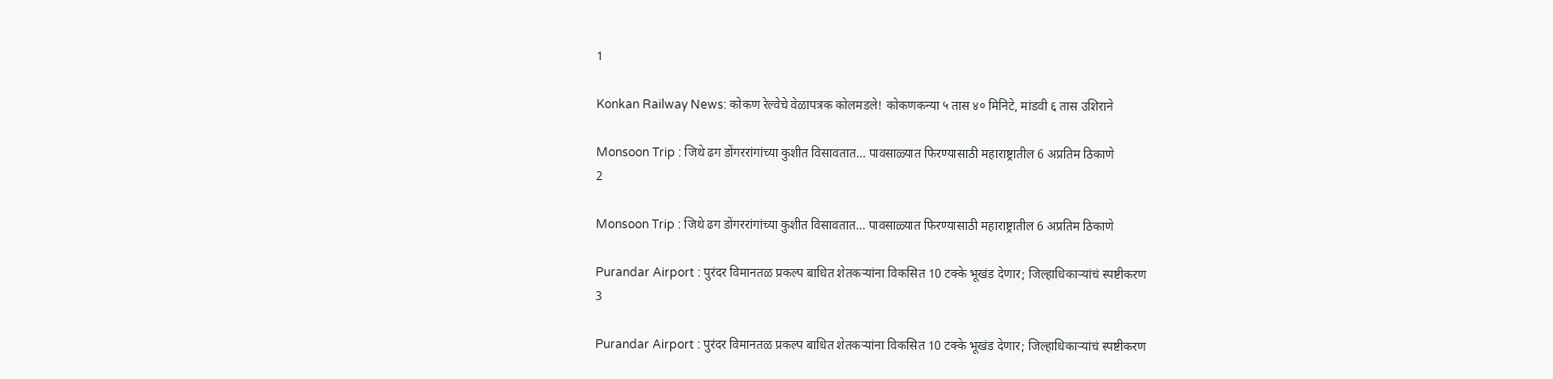1

Konkan Railway News: कोकण रेल्वेचे वेळापत्रक कोलमडले! कोकणकन्या ५ तास ४० मिनिटे, मांडवी ६ तास उशिराने

Monsoon Trip : जिथे ढग डोंगररांगांच्या कुशीत विसावतात… पावसाळ्यात फिरण्यासाठी महाराष्ट्रातील 6 अप्रतिम ठिकाणे
2

Monsoon Trip : जिथे ढग डोंगररांगांच्या कुशीत विसावतात… पावसाळ्यात फिरण्यासाठी महाराष्ट्रातील 6 अप्रतिम ठिकाणे

Purandar Airport : पुरंदर विमानतळ प्रकल्प बाधित शेतकऱ्यांना विकसित 10 टक्के भूखंड देणार; जिल्हाधिकाऱ्यांचं स्पष्टीकरण
3

Purandar Airport : पुरंदर विमानतळ प्रकल्प बाधित शेतकऱ्यांना विकसित 10 टक्के भूखंड देणार; जिल्हाधिकाऱ्यांचं स्पष्टीकरण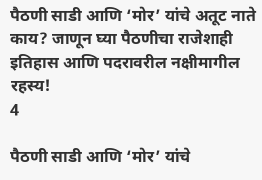पैठणी साडी आणि ‘मोर’ यांचे अतूट नाते काय? जाणून घ्या पैठणीचा राजेशाही इतिहास आणि पदरावरील नक्षीमागील रहस्य!
4

पैठणी साडी आणि ‘मोर’ यांचे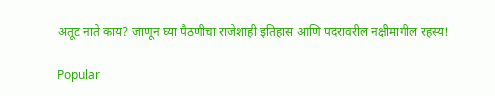अतूट नाते काय? जाणून घ्या पैठणीचा राजेशाही इतिहास आणि पदरावरील नक्षीमागील रहस्य!

Popular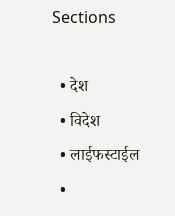Sections

  • देश
  • विदेश
  • लाईफस्टाईल
  •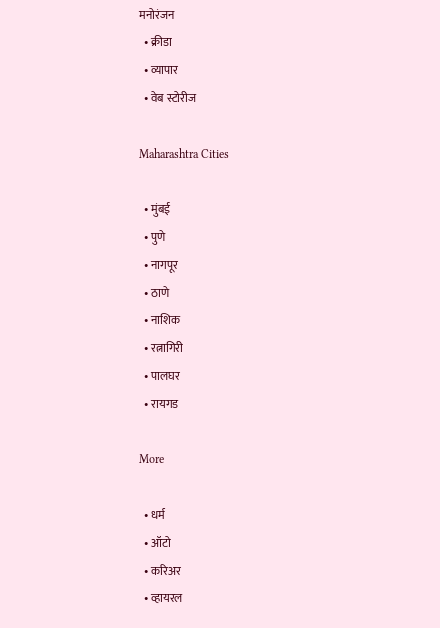मनोरंजन
  • क्रीडा
  • व्यापार
  • वेब स्टोरीज

Maharashtra Cities

  • मुंबई
  • पुणे
  • नागपूर
  • ठाणे
  • नाशिक
  • रत्नागिरी
  • पालघर
  • रायगड

More

  • धर्म
  • ऑटो
  • करिअर
  • व्हायरल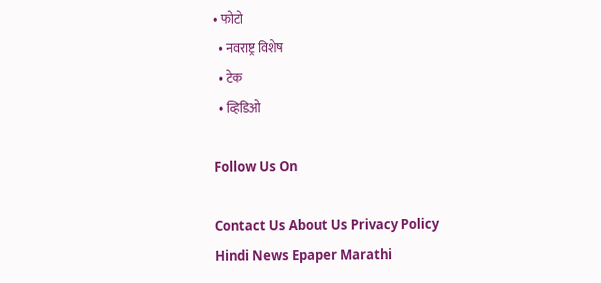• फोटो
  • नवराष्ट्र विशेष
  • टेक
  • व्हिडिओ

Follow Us On

Contact Us About Us Privacy Policy
Hindi News Epaper Marathi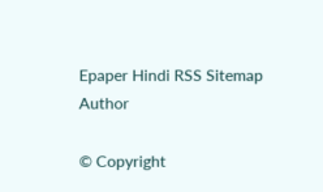Epaper Hindi RSS Sitemap Author

© Copyright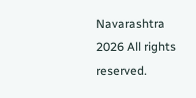Navarashtra 2026 All rights reserved.